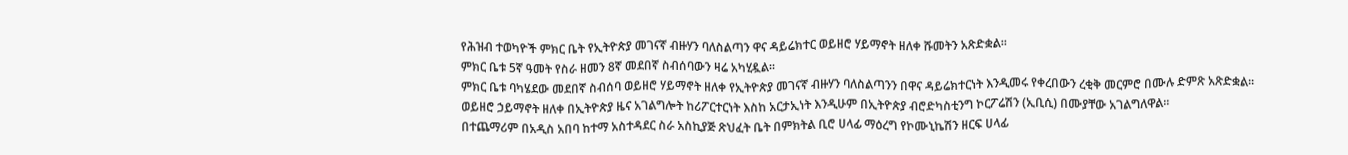የሕዝብ ተወካዮች ምክር ቤት የኢትዮጵያ መገናኛ ብዙሃን ባለስልጣን ዋና ዳይሬክተር ወይዘሮ ሃይማኖት ዘለቀ ሹመትን አጽድቋል።
ምክር ቤቱ 5ኛ ዓመት የስራ ዘመን 8ኛ መደበኛ ስብሰባውን ዛሬ አካሂዷል።
ምክር ቤቱ ባካሄደው መደበኛ ስብሰባ ወይዘሮ ሃይማኖት ዘለቀ የኢትዮጵያ መገናኛ ብዙሃን ባለስልጣንን በዋና ዳይሬክተርነት እንዲመሩ የቀረበውን ረቂቅ መርምሮ በሙሉ ድምጽ አጽድቋል፡፡
ወይዘሮ ኃይማኖት ዘለቀ በኢትዮጵያ ዜና አገልግሎት ከሪፖርተርነት እስከ አርታኢነት እንዲሁም በኢትዮጵያ ብሮድካስቲንግ ኮርፖሬሽን (ኢቢሲ) በሙያቸው አገልግለዋል፡፡
በተጨማሪም በአዲስ አበባ ከተማ አስተዳደር ስራ አስኪያጅ ጽህፈት ቤት በምክትል ቢሮ ሀላፊ ማዕረግ የኮሙኒኬሽን ዘርፍ ሀላፊ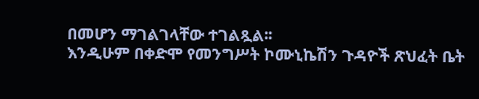በመሆን ማገልገላቸው ተገልጿል፡፡
እንዲሁም በቀድሞ የመንግሥት ኮሙኒኬሽን ጉዳዮች ጽህፈት ቤት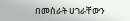በመስራት ሀገራቸውን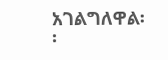አገልግለዋል፡፡